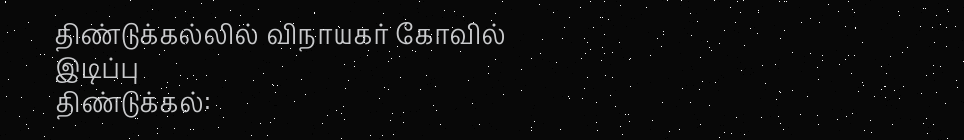திண்டுக்கல்லில் விநாயகர் கோவில் இடிப்பு
திண்டுக்கல்: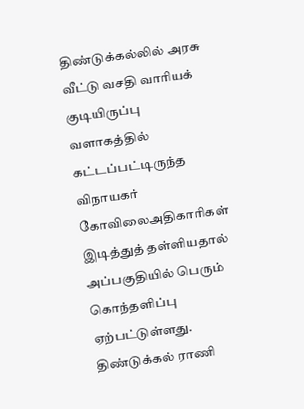திண்டுக்கல்லில் அரசு வீட்டு வசதி வாரியக் குடியிருப்பு வளாகத்தில் கட்டப்பட்டிருந்த விநாயகர் கோவிலைஅதிகாரிகள் இடித்துத் தள்ளியதால் அப்பகுதியில் பெரும் கொந்தளிப்பு ஏற்பட்டுள்ளது.
திண்டுக்கல் ராணி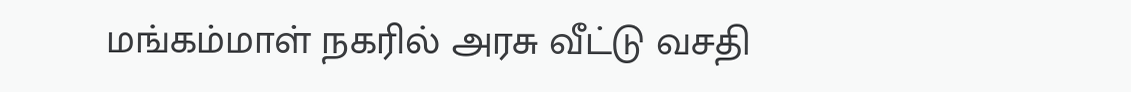மங்கம்மாள் நகரில் அரசு வீட்டு வசதி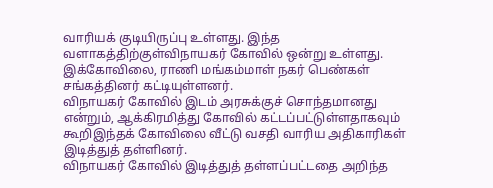வாரியக் குடியிருப்பு உள்ளது. இந்த வளாகத்திற்குள்விநாயகர் கோவில் ஒன்று உள்ளது. இக்கோவிலை, ராணி மங்கம்மாள் நகர் பெண்கள் சங்கத்தினர் கட்டியுள்ளனர்.
விநாயகர் கோவில் இடம் அரசுக்குச் சொந்தமானது என்றும், ஆக்கிரமித்து கோவில் கட்டப்பட்டுள்ளதாகவும் கூறிஇந்தக் கோவிலை வீட்டு வசதி வாரிய அதிகாரிகள் இடித்துத் தள்ளினர்.
விநாயகர் கோவில் இடித்துத் தள்ளப்பட்டதை அறிந்த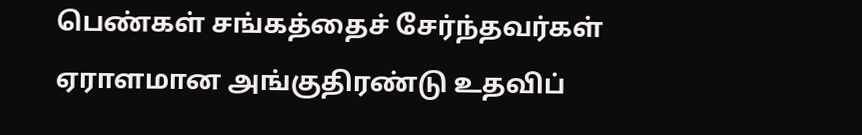பெண்கள் சங்கத்தைச் சேர்ந்தவர்கள் ஏராளமான அங்குதிரண்டு உதவிப்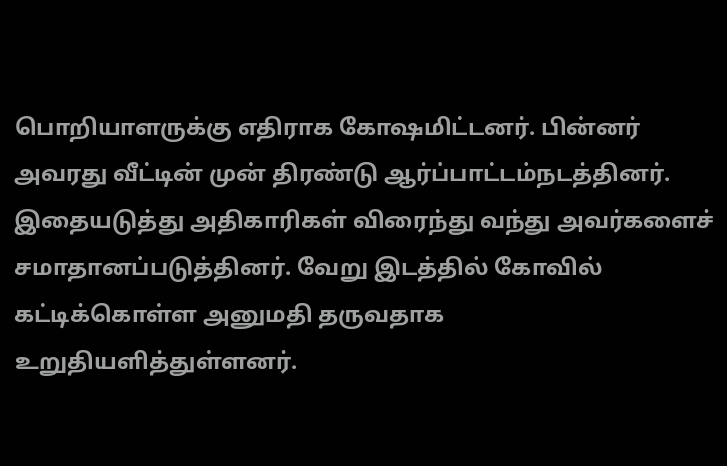பொறியாளருக்கு எதிராக கோஷமிட்டனர். பின்னர் அவரது வீட்டின் முன் திரண்டு ஆர்ப்பாட்டம்நடத்தினர்.
இதையடுத்து அதிகாரிகள் விரைந்து வந்து அவர்களைச் சமாதானப்படுத்தினர். வேறு இடத்தில் கோவில் கட்டிக்கொள்ள அனுமதி தருவதாக உறுதியளித்துள்ளனர்.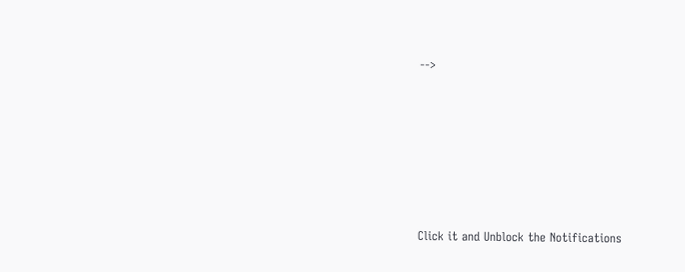-->












Click it and Unblock the Notifications